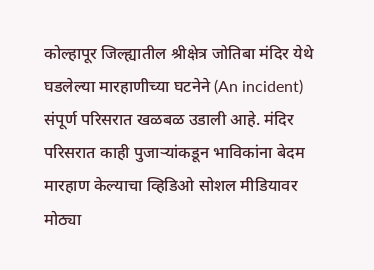कोल्हापूर जिल्ह्यातील श्रीक्षेत्र जोतिबा मंदिर येथे घडलेल्या मारहाणीच्या घटनेने (An incident) संपूर्ण परिसरात खळबळ उडाली आहे. मंदिर परिसरात काही पुजाऱ्यांकडून भाविकांना बेदम मारहाण केल्याचा व्हिडिओ सोशल मीडियावर मोठ्या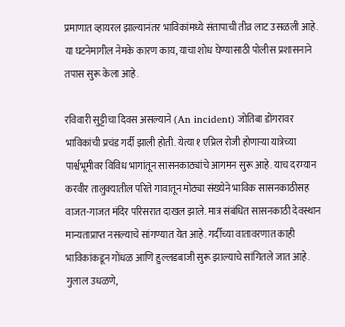प्रमाणात व्हायरल झाल्यानंतर भाविकांमध्ये संतापाची तीव्र लाट उसळली आहे. या घटनेमागील नेमके कारण काय, याचा शोध घेण्यासाठी पोलीस प्रशासनाने तपास सुरू केला आहे.

रविवारी सुट्टीचा दिवस असल्याने (An incident) जोतिबा डोंगरावर भाविकांची प्रचंड गर्दी झाली होती. येत्या १ एप्रिल रोजी होणाऱ्या यात्रेच्या पार्श्वभूमीवर विविध भागांतून सासनकाठ्यांचे आगमन सुरू आहे. याच दरम्यान करवीर तालुक्यातील परिते गावातून मोठ्या संख्येने भाविक सासनकाठीसह वाजत-गाजत मंदिर परिसरात दाखल झाले. मात्र संबंधित सासनकाठी देवस्थान मान्यताप्राप्त नसल्याचे सांगण्यात येत आहे. गर्दीच्या वातावरणात काही भाविकांकडून गोंधळ आणि हुल्लडबाजी सुरू झाल्याचे सांगितले जात आहे.
गुलाल उधळणे,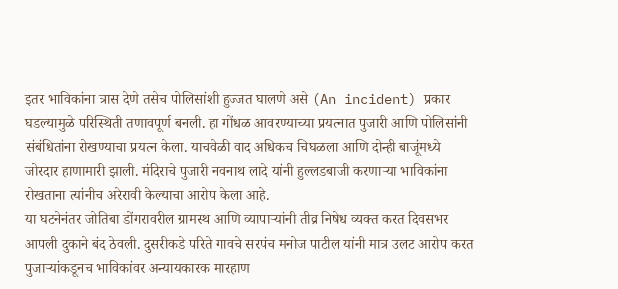इतर भाविकांना त्रास देणे तसेच पोलिसांशी हुज्जत घालणे असे (An incident) प्रकार घडल्यामुळे परिस्थिती तणावपूर्ण बनली. हा गोंधळ आवरण्याच्या प्रयत्नात पुजारी आणि पोलिसांनी संबंधितांना रोखण्याचा प्रयत्न केला. याचवेळी वाद अधिकच चिघळला आणि दोन्ही बाजूंमध्ये जोरदार हाणामारी झाली. मंदिराचे पुजारी नवनाथ लादे यांनी हुल्लडबाजी करणाऱ्या भाविकांना रोखताना त्यांनीच अरेरावी केल्याचा आरोप केला आहे.
या घटनेनंतर जोतिबा डोंगरावरील ग्रामस्थ आणि व्यापाऱ्यांनी तीव्र निषेध व्यक्त करत दिवसभर आपली दुकाने बंद ठेवली. दुसरीकडे परिते गावचे सरपंच मनोज पाटील यांनी मात्र उलट आरोप करत पुजाऱ्यांकडूनच भाविकांवर अन्यायकारक मारहाण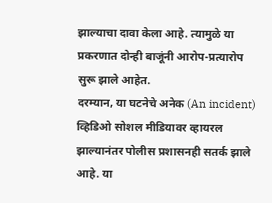झाल्याचा दावा केला आहे. त्यामुळे या प्रकरणात दोन्ही बाजूंनी आरोप-प्रत्यारोप सुरू झाले आहेत.
दरम्यान, या घटनेचे अनेक (An incident) व्हिडिओ सोशल मीडियावर व्हायरल झाल्यानंतर पोलीस प्रशासनही सतर्क झाले आहे. या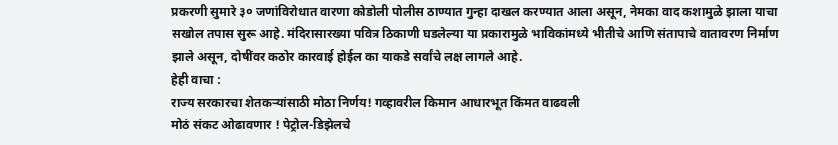प्रकरणी सुमारे ३० जणांविरोधात वारणा कोडोली पोलीस ठाण्यात गुन्हा दाखल करण्यात आला असून, नेमका वाद कशामुळे झाला याचा सखोल तपास सुरू आहे. मंदिरासारख्या पवित्र ठिकाणी घडलेल्या या प्रकारामुळे भाविकांमध्ये भीतीचे आणि संतापाचे वातावरण निर्माण झाले असून, दोषींवर कठोर कारवाई होईल का याकडे सर्वांचे लक्ष लागले आहे.
हेही वाचा :
राज्य सरकारचा शेतकऱ्यांसाठी मोठा निर्णय! गव्हावरील किमान आधारभूत किंमत वाढवली
मोठं संकट ओढावणार ! पेट्रोल-डिझेलचे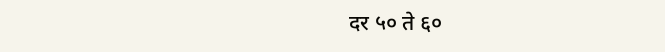दर ५० ते ६०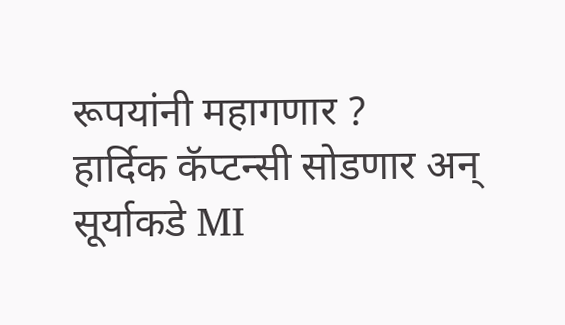रूपयांनी महागणार ?
हार्दिक कॅप्टन्सी सोडणार अन् सूर्याकडे MI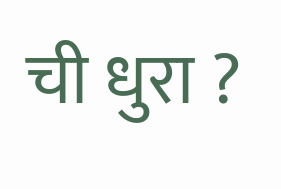ची धुरा ?